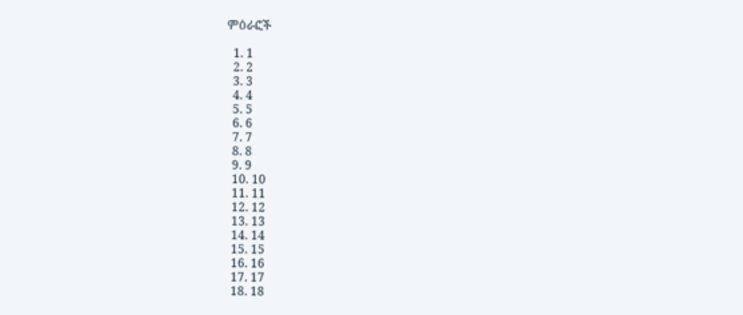ምዕራፎች

  1. 1
  2. 2
  3. 3
  4. 4
  5. 5
  6. 6
  7. 7
  8. 8
  9. 9
  10. 10
  11. 11
  12. 12
  13. 13
  14. 14
  15. 15
  16. 16
  17. 17
  18. 18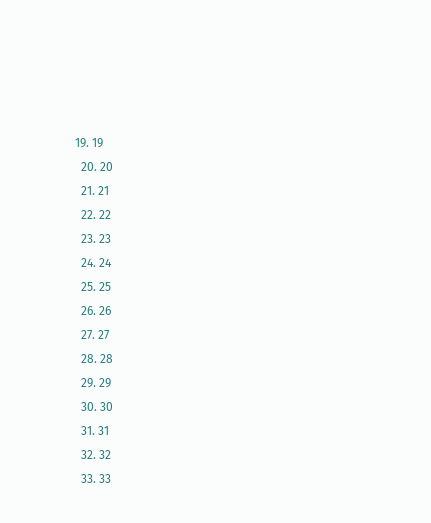19. 19
  20. 20
  21. 21
  22. 22
  23. 23
  24. 24
  25. 25
  26. 26
  27. 27
  28. 28
  29. 29
  30. 30
  31. 31
  32. 32
  33. 33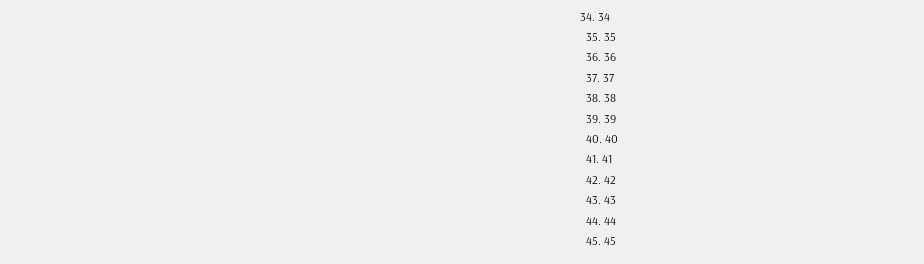34. 34
  35. 35
  36. 36
  37. 37
  38. 38
  39. 39
  40. 40
  41. 41
  42. 42
  43. 43
  44. 44
  45. 45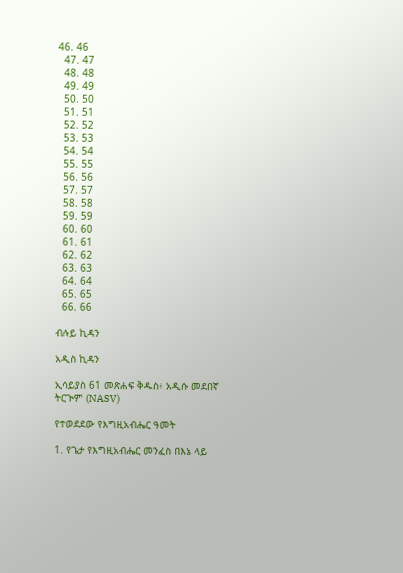46. 46
  47. 47
  48. 48
  49. 49
  50. 50
  51. 51
  52. 52
  53. 53
  54. 54
  55. 55
  56. 56
  57. 57
  58. 58
  59. 59
  60. 60
  61. 61
  62. 62
  63. 63
  64. 64
  65. 65
  66. 66

ብሉይ ኪዳን

አዲስ ኪዳን

ኢሳይያስ 61 መጽሐፍ ቅዱስ፥ አዲሱ መደበኛ ትርጒም (NASV)

የተወደደው የእግዚአብሔር ዓመት

1. የጌታ የእግዚአብሔር መንፈስ በእኔ ላይ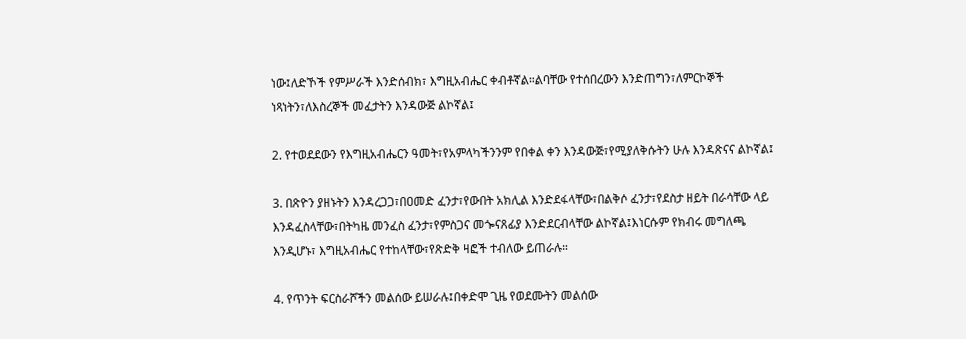ነው፤ለድኾች የምሥራች እንድሰብክ፣ እግዚአብሔር ቀብቶኛል።ልባቸው የተሰበረውን እንድጠግን፣ለምርኮኞች ነጻነትን፣ለእስረኞች መፈታትን እንዳውጅ ልኮኛል፤

2. የተወደደውን የእግዚአብሔርን ዓመት፣የአምላካችንንም የበቀል ቀን እንዳውጅ፣የሚያለቅሱትን ሁሉ እንዳጽናና ልኮኛል፤

3. በጽዮን ያዘኑትን እንዳረጋጋ፣በዐመድ ፈንታ፣የውበት አክሊል እንድደፋላቸው፣በልቅሶ ፈንታ፣የደስታ ዘይት በራሳቸው ላይ እንዳፈስላቸው፣በትካዜ መንፈስ ፈንታ፣የምስጋና መጐናጸፊያ እንድደርብላቸው ልኮኛል፤እነርሱም የክብሩ መግለጫ እንዲሆኑ፣ እግዚአብሔር የተከላቸው፣የጽድቅ ዛፎች ተብለው ይጠራሉ።

4. የጥንት ፍርስራሾችን መልሰው ይሠራሉ፤በቀድሞ ጊዜ የወደሙትን መልሰው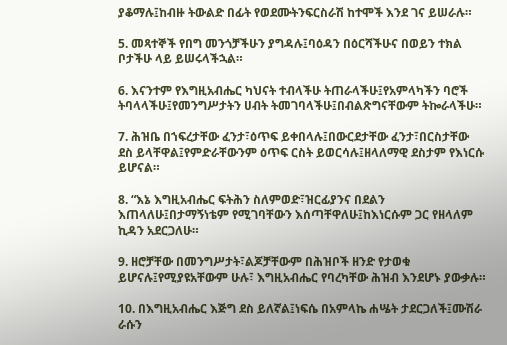ያቆማሉ፤ከብዙ ትውልድ በፊት የወደሙትንፍርስራሽ ከተሞች እንደ ገና ይሠራሉ።

5. መጻተኞች የበግ መንጎቻችሁን ያግዳሉ፤ባዕዳን በዕርሻችሁና በወይን ተክል ቦታችሁ ላይ ይሠሩላችኋል።

6. እናንተም የእግዚአብሔር ካህናት ተብላችሁ ትጠራላችሁ፤የአምላካችን ባሮች ትባላላችሁ፤የመንግሥታትን ሀብት ትመገባላችሁ፤በብልጽግናቸውም ትኰራላችሁ።

7. ሕዝቤ በኀፍረታቸው ፈንታ፣ዕጥፍ ይቀበላሉ፤በውርደታቸው ፈንታ፣በርስታቸው ደስ ይላቸዋል፤የምድራቸውንም ዕጥፍ ርስት ይወርሳሉ፤ዘላለማዊ ደስታም የእነርሱ ይሆናል።

8. “እኔ እግዚአብሔር ፍትሕን ስለምወድ፣ዝርፊያንና በደልን እጠላለሁ፤በታማኝነቴም የሚገባቸውን እሰጣቸዋለሁ፤ከእነርሱም ጋር የዘላለም ኪዳን አደርጋለሁ።

9. ዘሮቻቸው በመንግሥታት፣ልጆቻቸውም በሕዝቦች ዘንድ የታወቁ ይሆናሉ፤የሚያዩአቸውም ሁሉ፣ እግዚአብሔር የባረካቸው ሕዝብ እንደሆኑ ያውቃሉ።

10. በእግዚአብሔር እጅግ ደስ ይለኛል፤ነፍሴ በአምላኬ ሐሤት ታደርጋለች፤ሙሽራ ራሱን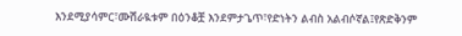እንደሚያሳምር፣ሙሽራዪቱም በዕንቆቿ እንደምታጌጥ፣የድነትን ልብስ አልብሶኛል፤የጽድቅንም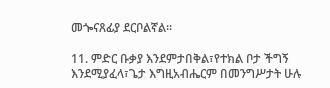መጐናጸፊያ ደርቦልኛል።

11. ምድር ቡቃያ እንደምታበቅል፣የተክል ቦታ ችግኝ እንደሚያፈላ፣ጌታ እግዚአብሔርም በመንግሥታት ሁሉ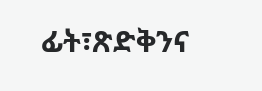ፊት፣ጽድቅንና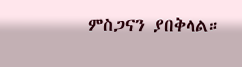ምስጋናን ያበቅላል።